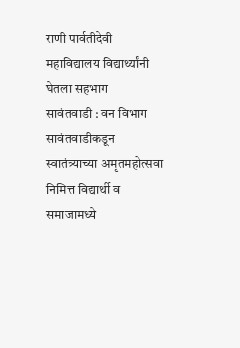राणी पार्वतीदेवी महाविद्यालय विद्यार्थ्यांनी घेतला सहभाग
सावंतवाडी : वन विभाग सावंतवाडीकडून स्वातंत्र्याच्या अमृतमहोत्सवा निमित्त विद्यार्थी व समाजामध्ये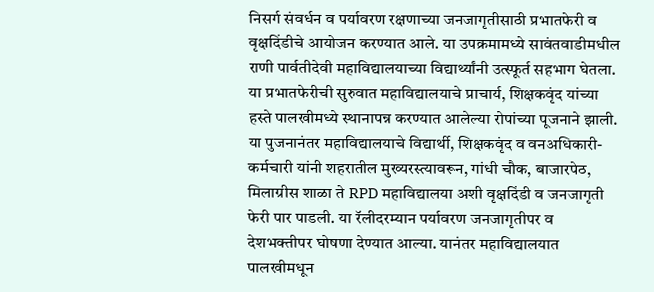निसर्ग संवर्धन व पर्यावरण रक्षणाच्या जनजागृतीसाठी प्रभातफेरी व वृक्षदिंडीचे आयोजन करण्यात आले. या उपक्रमामध्ये सावंतवाडीमधील राणी पार्वतीदेवी महाविद्यालयाच्या विद्यार्थ्यांनी उत्स्फूर्त सहभाग घेतला.
या प्रभातफेरीची सुरुवात महाविद्यालयाचे प्राचार्य, शिक्षकवृंद यांच्या हस्ते पालखीमध्ये स्थानापन्न करण्यात आलेल्या रोपांच्या पूजनाने झाली. या पुजनानंतर महाविद्यालयाचे विद्यार्थी, शिक्षकवृंद व वनअधिकारी-कर्मचारी यांनी शहरातील मुख्यरस्त्यावरून, गांधी चौक, बाजारपेठ, मिलाग्रीस शाळा ते RPD महाविद्यालया अशी वृक्षदिंडी व जनजागृती फेरी पार पाडली. या रॅलीदरम्यान पर्यावरण जनजागृतीपर व देशभक्तीपर घोषणा देण्यात आल्या. यानंतर महाविद्यालयात पालखीमधून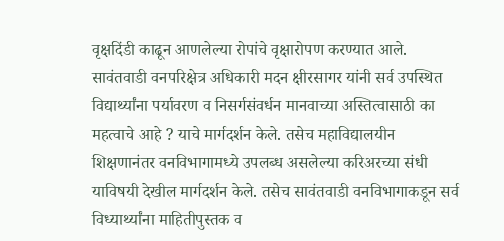वृक्षदिंडी काढून आणलेल्या रोपांचे वृक्षारोपण करण्यात आले. सावंतवाडी वनपरिक्षेत्र अधिकारी मदन क्षीरसागर यांनी सर्व उपस्थित विद्यार्थ्यांना पर्यावरण व निसर्गसंवर्धन मानवाच्या अस्तित्वासाठी का महत्वाचे आहे ? याचे मार्गदर्शन केले. तसेच महाविद्यालयीन शिक्षणानंतर वनविभागामध्ये उपलब्ध असलेल्या करिअरच्या संधी याविषयी देखील मार्गदर्शन केले. तसेच सावंतवाडी वनविभागाकडून सर्व विध्यार्थ्यांना माहितीपुस्तक व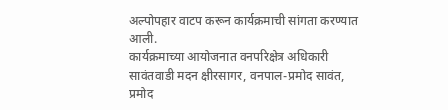अल्पोपहार वाटप करून कार्यक्रमाची सांगता करण्यात आली.
कार्यक्रमाच्या आयोजनात वनपरिक्षेत्र अधिकारी सावंतवाडी मदन क्षीरसागर, वनपाल-प्रमोद सावंत, प्रमोद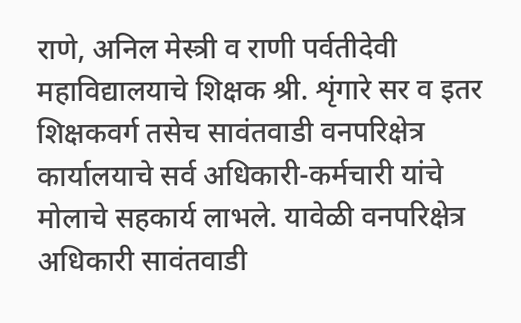राणे, अनिल मेस्त्री व राणी पर्वतीदेवी महाविद्यालयाचे शिक्षक श्री. शृंगारे सर व इतर शिक्षकवर्ग तसेच सावंतवाडी वनपरिक्षेत्र कार्यालयाचे सर्व अधिकारी-कर्मचारी यांचे मोलाचे सहकार्य लाभले. यावेळी वनपरिक्षेत्र अधिकारी सावंतवाडी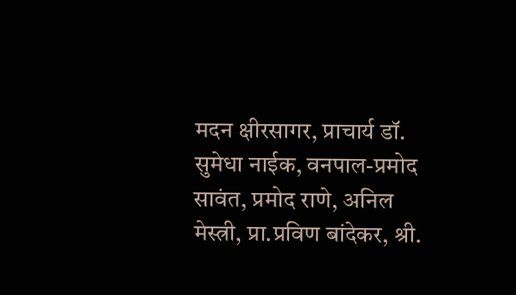मदन क्षीरसागर, प्राचार्य डॉ. सुमेधा नाईक, वनपाल-प्रमोद सावंत, प्रमोद राणे, अनिल मेस्त्री, प्रा.प्रविण बांदेकर, श्री.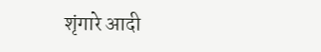शृंगारे आदी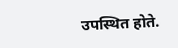उपस्थित होते.